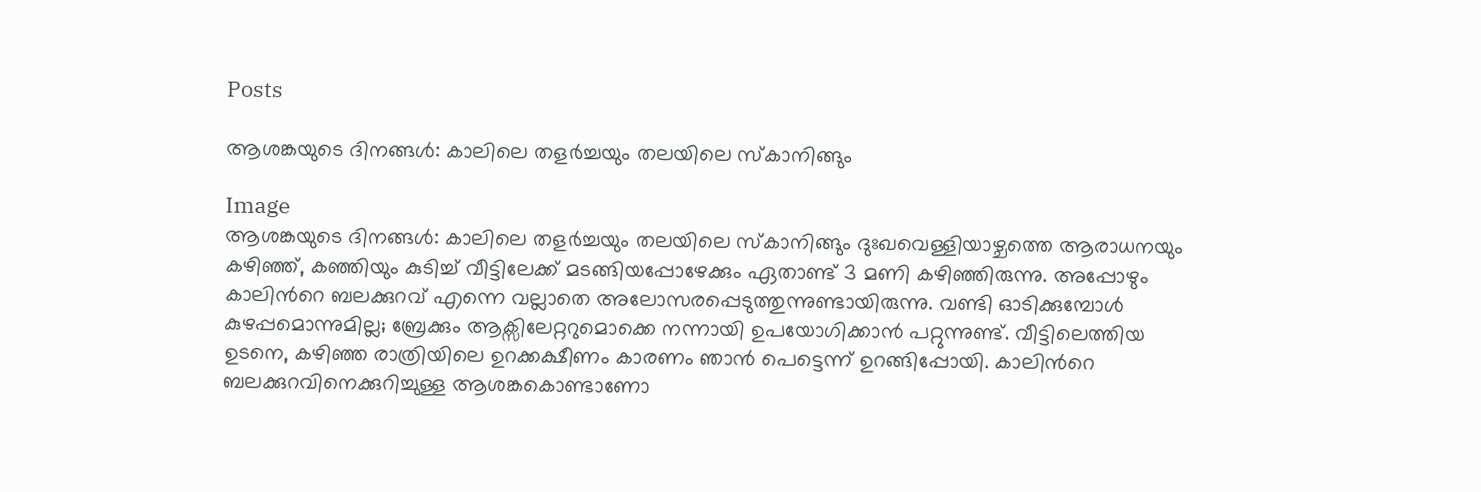Posts

ആശങ്കയുടെ ദിനങ്ങൾ: കാലിലെ തളർച്ചയും തലയിലെ സ്കാനിങ്ങും

Image
ആശങ്കയുടെ ദിനങ്ങൾ: കാലിലെ തളർച്ചയും തലയിലെ സ്കാനിങ്ങും ദുഃഖവെള്ളിയാഴ്ചത്തെ ആരാധനയും കഴിഞ്ഞ്, കഞ്ഞിയും കുടിച്ച് വീട്ടിലേക്ക് മടങ്ങിയപ്പോഴേക്കും ഏതാണ്ട് 3 മണി കഴിഞ്ഞിരുന്നു. അപ്പോഴും കാലിൻറെ ബലക്കുറവ് എന്നെ വല്ലാതെ അലോസരപ്പെടുത്തുന്നുണ്ടായിരുന്നു. വണ്ടി ഓടിക്കുമ്പോൾ കുഴപ്പമൊന്നുമില്ല; ബ്രേക്കും ആക്സിലേറ്ററുമൊക്കെ നന്നായി ഉപയോഗിക്കാൻ പറ്റുന്നുണ്ട്. വീട്ടിലെത്തിയ ഉടനെ, കഴിഞ്ഞ രാത്രിയിലെ ഉറക്കക്ഷീണം കാരണം ഞാൻ പെട്ടെന്ന് ഉറങ്ങിപ്പോയി. കാലിൻറെ ബലക്കുറവിനെക്കുറിച്ചുള്ള ആശങ്കകൊണ്ടാണോ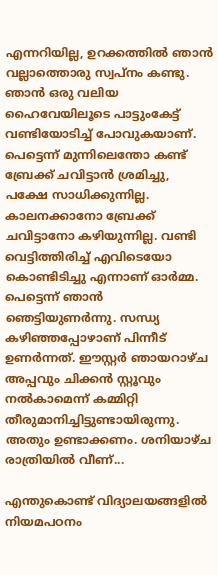എന്നറിയില്ല, ഉറക്കത്തിൽ ഞാൻ വല്ലാത്തൊരു സ്വപ്നം കണ്ടു. ഞാൻ ഒരു വലിയ ഹൈവേയിലൂടെ പാട്ടുംകേട്ട് വണ്ടിയോടിച്ച് പോവുകയാണ്. പെട്ടെന്ന് മുന്നിലെന്തോ കണ്ട് ബ്രേക്ക് ചവിട്ടാൻ ശ്രമിച്ചു, പക്ഷേ സാധിക്കുന്നില്ല. കാലനക്കാനോ ബ്രേക്ക് ചവിട്ടാനോ കഴിയുന്നില്ല. വണ്ടി വെട്ടിത്തിരിച്ച് എവിടെയോ കൊണ്ടിടിച്ചു എന്നാണ് ഓർമ്മ. പെട്ടെന്ന് ഞാൻ ഞെട്ടിയുണർന്നു. സന്ധ്യ കഴിഞ്ഞപ്പോഴാണ് പിന്നീട് ഉണർന്നത്. ഈസ്റ്റർ ഞായറാഴ്ച അപ്പവും ചിക്കൻ സ്റ്റൂവും നൽകാമെന്ന് കമ്മിറ്റി തീരുമാനിച്ചിട്ടുണ്ടായിരുന്നു. അതും ഉണ്ടാക്കണം. ശനിയാഴ്ച രാത്രിയിൽ വീണ്...

എന്തുകൊണ്ട് വിദ്യാലയങ്ങളിൽ നിയമപഠനം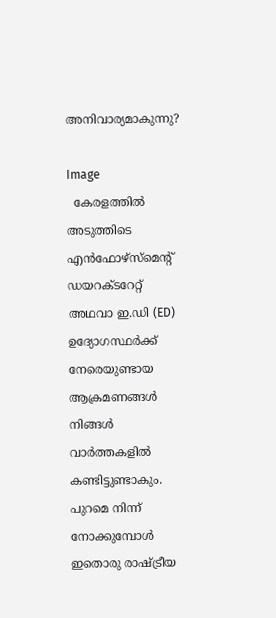അനിവാര്യമാകുന്നു?

Image
  കേരളത്തിൽ അടുത്തിടെ എൻഫോഴ്സ്‌മെന്റ് ഡയറക്ടറേറ്റ് അഥവാ ഇ.ഡി (ED) ഉദ്യോഗസ്ഥർക്ക് നേരെയുണ്ടായ ആക്രമണങ്ങൾ നിങ്ങൾ വാർത്തകളിൽ കണ്ടിട്ടുണ്ടാകും. പുറമെ നിന്ന് നോക്കുമ്പോൾ ഇതൊരു രാഷ്ട്രീയ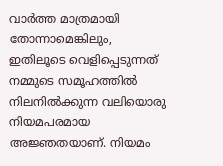വാർത്ത മാത്രമായി തോന്നാമെങ്കിലും, ഇതിലൂടെ വെളിപ്പെടുന്നത് നമ്മുടെ സമൂഹത്തിൽ നിലനിൽക്കുന്ന വലിയൊരു നിയമപരമായ അജ്ഞതയാണ്. നിയമം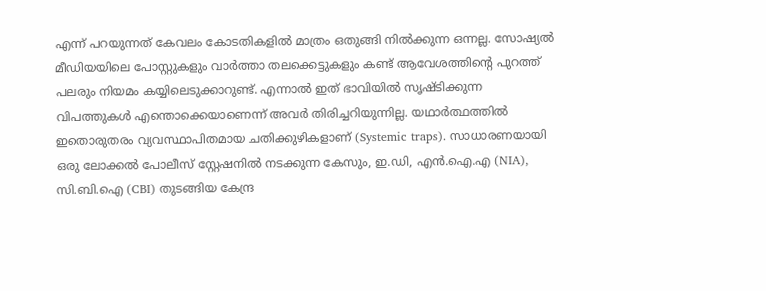എന്ന് പറയുന്നത് കേവലം കോടതികളിൽ മാത്രം ഒതുങ്ങി നിൽക്കുന്ന ഒന്നല്ല. സോഷ്യൽ മീഡിയയിലെ പോസ്റ്റുകളും വാർത്താ തലക്കെട്ടുകളും കണ്ട് ആവേശത്തിന്റെ പുറത്ത് പലരും നിയമം കയ്യിലെടുക്കാറുണ്ട്. എന്നാൽ ഇത് ഭാവിയിൽ സൃഷ്ടിക്കുന്ന വിപത്തുകൾ എന്തൊക്കെയാണെന്ന് അവർ തിരിച്ചറിയുന്നില്ല. യഥാർത്ഥത്തിൽ ഇതൊരുതരം വ്യവസ്ഥാപിതമായ ചതിക്കുഴികളാണ് (Systemic traps). സാധാരണയായി ഒരു ലോക്കൽ പോലീസ് സ്റ്റേഷനിൽ നടക്കുന്ന കേസും, ഇ.ഡി, എൻ.ഐ.എ (NIA), സി.ബി.ഐ (CBI) തുടങ്ങിയ കേന്ദ്ര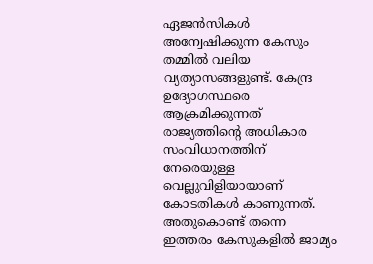ഏജൻസികൾ അന്വേഷിക്കുന്ന കേസും തമ്മിൽ വലിയ വ്യത്യാസങ്ങളുണ്ട്. കേന്ദ്ര ഉദ്യോഗസ്ഥരെ ആക്രമിക്കുന്നത് രാജ്യത്തിന്റെ അധികാര സംവിധാനത്തിന് നേരെയുള്ള വെല്ലുവിളിയായാണ് കോടതികൾ കാണുന്നത്. അതുകൊണ്ട് തന്നെ ഇത്തരം കേസുകളിൽ ജാമ്യം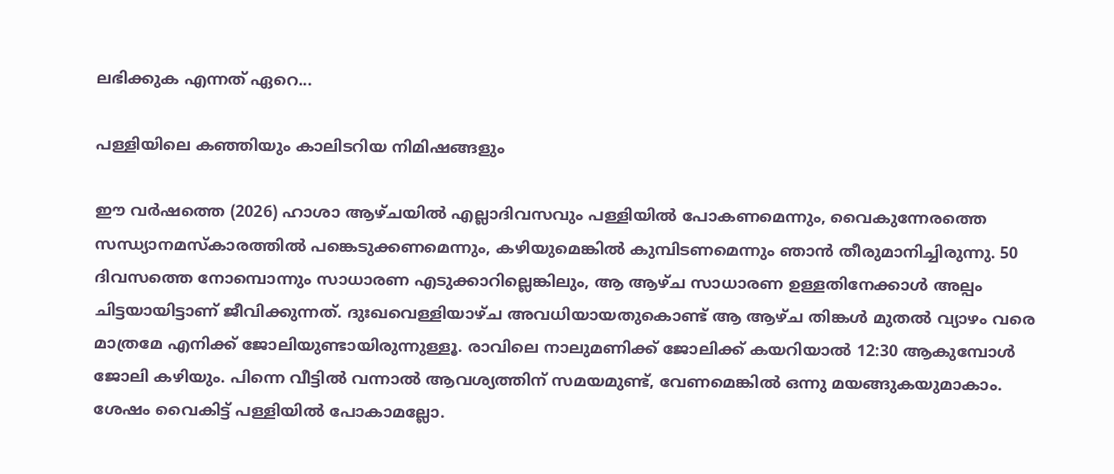ലഭിക്കുക എന്നത് ഏറെ...

പള്ളിയിലെ കഞ്ഞിയും കാലിടറിയ നിമിഷങ്ങളും

ഈ വർഷത്തെ (2026) ഹാശാ ആഴ്ചയിൽ എല്ലാദിവസവും പള്ളിയിൽ പോകണമെന്നും, വൈകുന്നേരത്തെ സന്ധ്യാനമസ്കാരത്തിൽ പങ്കെടുക്കണമെന്നും, കഴിയുമെങ്കിൽ കുമ്പിടണമെന്നും ഞാൻ തീരുമാനിച്ചിരുന്നു. 50 ദിവസത്തെ നോമ്പൊന്നും സാധാരണ എടുക്കാറില്ലെങ്കിലും, ആ ആഴ്ച സാധാരണ ഉള്ളതിനേക്കാൾ അല്പം ചിട്ടയായിട്ടാണ് ജീവിക്കുന്നത്. ദുഃഖവെള്ളിയാഴ്ച അവധിയായതുകൊണ്ട് ആ ആഴ്ച തിങ്കൾ മുതൽ വ്യാഴം വരെ മാത്രമേ എനിക്ക് ജോലിയുണ്ടായിരുന്നുള്ളൂ. രാവിലെ നാലുമണിക്ക് ജോലിക്ക് കയറിയാൽ 12:30 ആകുമ്പോൾ ജോലി കഴിയും. പിന്നെ വീട്ടിൽ വന്നാൽ ആവശ്യത്തിന് സമയമുണ്ട്, വേണമെങ്കിൽ ഒന്നു മയങ്ങുകയുമാകാം. ശേഷം വൈകിട്ട് പള്ളിയിൽ പോകാമല്ലോ.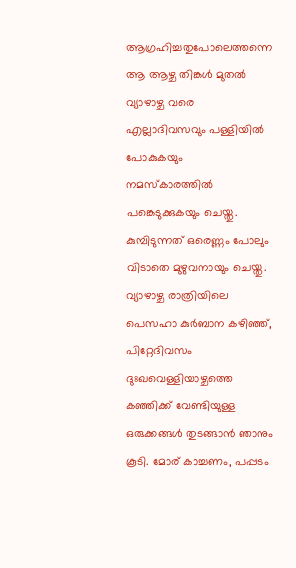ആഗ്രഹിച്ചതുപോലെത്തന്നെ ആ ആഴ്ച തിങ്കൾ മുതൽ വ്യാഴാഴ്ച വരെ എല്ലാദിവസവും പള്ളിയിൽ പോകുകയും നമസ്കാരത്തിൽ പങ്കെടുക്കുകയും ചെയ്തു. കുമ്പിടുന്നത് ഒരെണ്ണം പോലും വിടാതെ മുഴുവനായും ചെയ്തു. വ്യാഴാഴ്ച രാത്രിയിലെ പെസഹാ കുർബാന കഴിഞ്ഞ്, പിറ്റേദിവസം ദുഃഖവെള്ളിയാഴ്ചത്തെ കഞ്ഞിക്ക് വേണ്ടിയുള്ള ഒരുക്കങ്ങൾ തുടങ്ങാൻ ഞാനും കൂടി. മോര് കാച്ചണം, പപ്പടം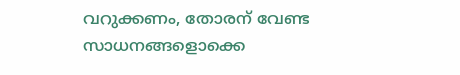വറുക്കണം, തോരന് വേണ്ട സാധനങ്ങളൊക്കെ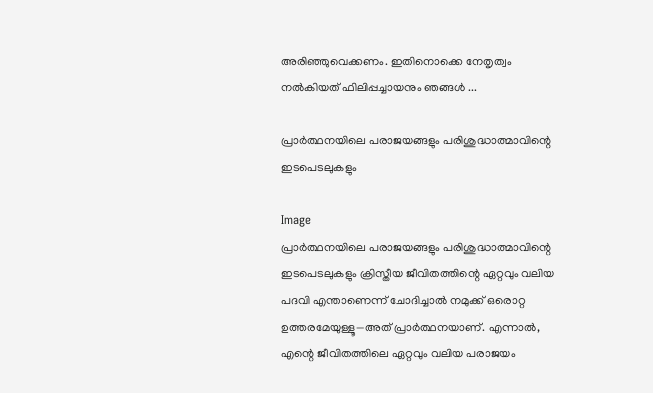അരിഞ്ഞുവെക്കണം. ഇതിനൊക്കെ നേതൃത്വം നൽകിയത് ഫിലിപ്പച്ചായനും ഞങ്ങൾ ...

പ്രാർത്ഥനയിലെ പരാജയങ്ങളും പരിശുദ്ധാത്മാവിന്റെ ഇടപെടലുകളും

Image
പ്രാർത്ഥനയിലെ പരാജയങ്ങളും പരിശുദ്ധാത്മാവിന്റെ ഇടപെടലുകളും ക്രിസ്തീയ ജീവിതത്തിന്റെ ഏറ്റവും വലിയ പദവി എന്താണെന്ന് ചോദിച്ചാൽ നമുക്ക് ഒരൊറ്റ ഉത്തരമേയുള്ളൂ—അത് പ്രാർത്ഥനയാണ്. എന്നാൽ, എന്റെ ജീവിതത്തിലെ ഏറ്റവും വലിയ പരാജയം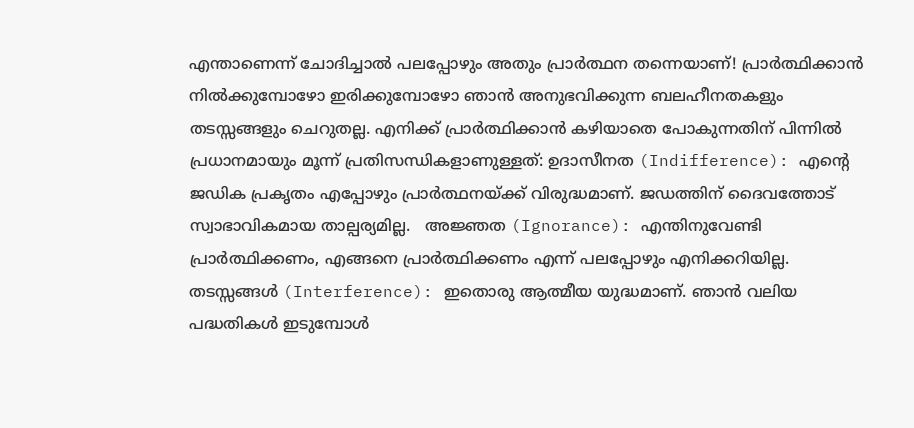എന്താണെന്ന് ചോദിച്ചാൽ പലപ്പോഴും അതും പ്രാർത്ഥന തന്നെയാണ്! പ്രാർത്ഥിക്കാൻ നിൽക്കുമ്പോഴോ ഇരിക്കുമ്പോഴോ ഞാൻ അനുഭവിക്കുന്ന ബലഹീനതകളും തടസ്സങ്ങളും ചെറുതല്ല. എനിക്ക് പ്രാർത്ഥിക്കാൻ കഴിയാതെ പോകുന്നതിന് പിന്നിൽ പ്രധാനമായും മൂന്ന് പ്രതിസന്ധികളാണുള്ളത്: ഉദാസീനത (Indifference): എന്റെ ജഡിക പ്രകൃതം എപ്പോഴും പ്രാർത്ഥനയ്ക്ക് വിരുദ്ധമാണ്. ജഡത്തിന് ദൈവത്തോട് സ്വാഭാവികമായ താല്പര്യമില്ല.   അജ്ഞത (Ignorance): എന്തിനുവേണ്ടി പ്രാർത്ഥിക്കണം, എങ്ങനെ പ്രാർത്ഥിക്കണം എന്ന് പലപ്പോഴും എനിക്കറിയില്ല. തടസ്സങ്ങൾ (Interference): ഇതൊരു ആത്മീയ യുദ്ധമാണ്. ഞാൻ വലിയ പദ്ധതികൾ ഇടുമ്പോൾ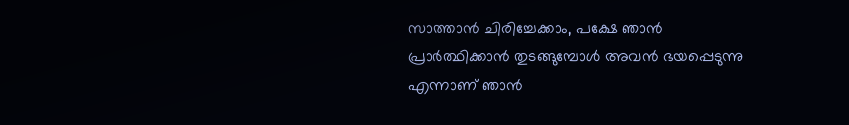സാത്താൻ ചിരിച്ചേക്കാം, പക്ഷേ ഞാൻ പ്രാർത്ഥിക്കാൻ തുടങ്ങുമ്പോൾ അവൻ ഭയപ്പെടുന്നു എന്നാണ് ഞാൻ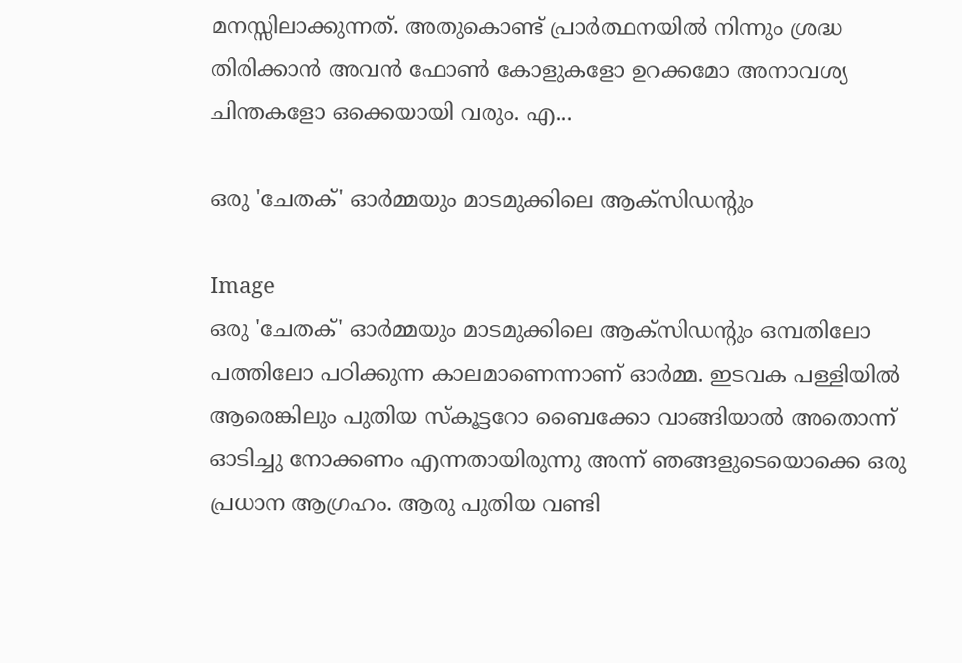മനസ്സിലാക്കുന്നത്. അതുകൊണ്ട് പ്രാർത്ഥനയിൽ നിന്നും ശ്രദ്ധ തിരിക്കാൻ അവൻ ഫോൺ കോളുകളോ ഉറക്കമോ അനാവശ്യ ചിന്തകളോ ഒക്കെയായി വരും. എ...

ഒരു 'ചേതക്' ഓർമ്മയും മാടമുക്കിലെ ആക്സിഡന്റും

Image
ഒരു 'ചേതക്' ഓർമ്മയും മാടമുക്കിലെ ആക്സിഡന്റും ഒമ്പതിലോ പത്തിലോ പഠിക്കുന്ന കാലമാണെന്നാണ് ഓർമ്മ. ഇടവക പള്ളിയിൽ ആരെങ്കിലും പുതിയ സ്കൂട്ടറോ ബൈക്കോ വാങ്ങിയാൽ അതൊന്ന് ഓടിച്ചു നോക്കണം എന്നതായിരുന്നു അന്ന് ഞങ്ങളുടെയൊക്കെ ഒരു പ്രധാന ആഗ്രഹം. ആരു പുതിയ വണ്ടി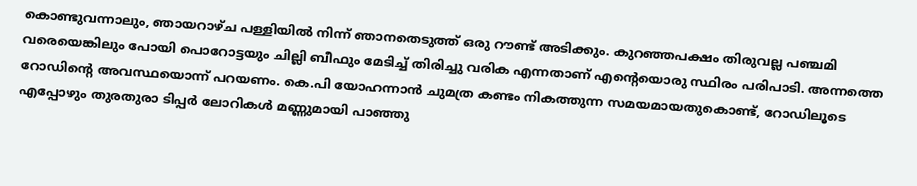കൊണ്ടുവന്നാലും, ഞായറാഴ്ച പള്ളിയിൽ നിന്ന് ഞാനതെടുത്ത് ഒരു റൗണ്ട് അടിക്കും. കുറഞ്ഞപക്ഷം തിരുവല്ല പഞ്ചമി വരെയെങ്കിലും പോയി പൊറോട്ടയും ചില്ലി ബീഫും മേടിച്ച് തിരിച്ചു വരിക എന്നതാണ് എൻ്റെയൊരു സ്ഥിരം പരിപാടി. അന്നത്തെ റോഡിൻ്റെ അവസ്ഥയൊന്ന് പറയണം. കെ.പി യോഹന്നാൻ ചുമത്ര കണ്ടം നികത്തുന്ന സമയമായതുകൊണ്ട്, റോഡിലൂടെ എപ്പോഴും തുരതുരാ ടിപ്പർ ലോറികൾ മണ്ണുമായി പാഞ്ഞു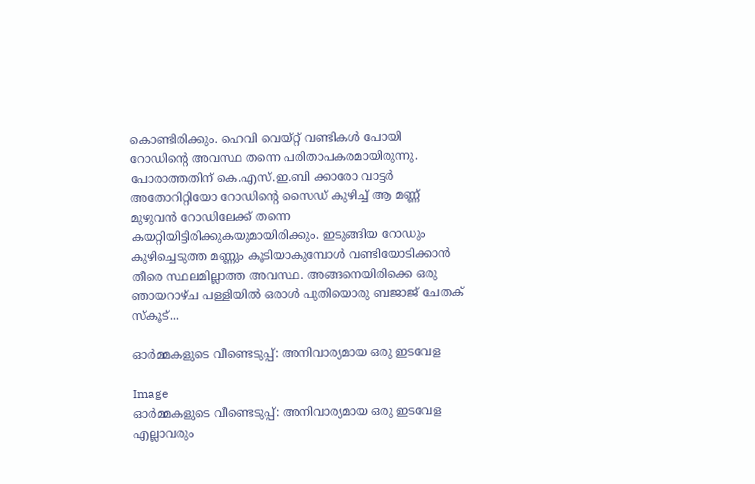കൊണ്ടിരിക്കും. ഹെവി വെയ്റ്റ് വണ്ടികൾ പോയി റോഡിൻ്റെ അവസ്ഥ തന്നെ പരിതാപകരമായിരുന്നു. പോരാത്തതിന് കെ.എസ്.ഇ.ബി ക്കാരോ വാട്ടർ അതോറിറ്റിയോ റോഡിൻ്റെ സൈഡ് കുഴിച്ച് ആ മണ്ണ് മുഴുവൻ റോഡിലേക്ക് തന്നെ കയറ്റിയിട്ടിരിക്കുകയുമായിരിക്കും. ഇടുങ്ങിയ റോഡും കുഴിച്ചെടുത്ത മണ്ണും കൂടിയാകുമ്പോൾ വണ്ടിയോടിക്കാൻ തീരെ സ്ഥലമില്ലാത്ത അവസ്ഥ. അങ്ങനെയിരിക്കെ ഒരു ഞായറാഴ്ച പള്ളിയിൽ ഒരാൾ പുതിയൊരു ബജാജ് ചേതക് സ്കൂട്...

ഓർമ്മകളുടെ വീണ്ടെടുപ്പ്: അനിവാര്യമായ ഒരു ഇടവേള

Image
ഓർമ്മകളുടെ വീണ്ടെടുപ്പ്: അനിവാര്യമായ ഒരു ഇടവേള എല്ലാവരും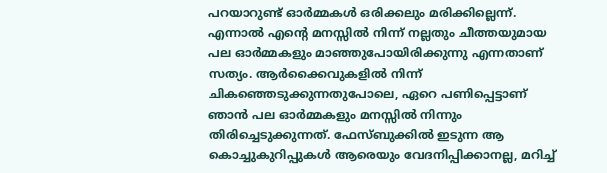പറയാറുണ്ട് ഓർമ്മകൾ ഒരിക്കലും മരിക്കില്ലെന്ന്. എന്നാൽ എൻ്റെ മനസ്സിൽ നിന്ന് നല്ലതും ചീത്തയുമായ പല ഓർമ്മകളും മാഞ്ഞുപോയിരിക്കുന്നു എന്നതാണ് സത്യം. ആർക്കൈവുകളിൽ നിന്ന് ചികഞ്ഞെടുക്കുന്നതുപോലെ, ഏറെ പണിപ്പെട്ടാണ് ഞാൻ പല ഓർമ്മകളും മനസ്സിൽ നിന്നും തിരിച്ചെടുക്കുന്നത്. ഫേസ്ബുക്കിൽ ഇടുന്ന ആ കൊച്ചുകുറിപ്പുകൾ ആരെയും വേദനിപ്പിക്കാനല്ല, മറിച്ച്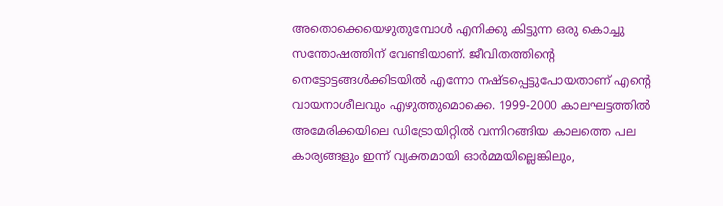അതൊക്കെയെഴുതുമ്പോൾ എനിക്കു കിട്ടുന്ന ഒരു കൊച്ചു സന്തോഷത്തിന് വേണ്ടിയാണ്. ജീവിതത്തിൻ്റെ നെട്ടോട്ടങ്ങൾക്കിടയിൽ എന്നോ നഷ്ടപ്പെട്ടുപോയതാണ് എൻ്റെ വായനാശീലവും എഴുത്തുമൊക്കെ. 1999-2000 കാലഘട്ടത്തിൽ അമേരിക്കയിലെ ഡിട്രോയിറ്റിൽ വന്നിറങ്ങിയ കാലത്തെ പല കാര്യങ്ങളും ഇന്ന് വ്യക്തമായി ഓർമ്മയില്ലെങ്കിലും,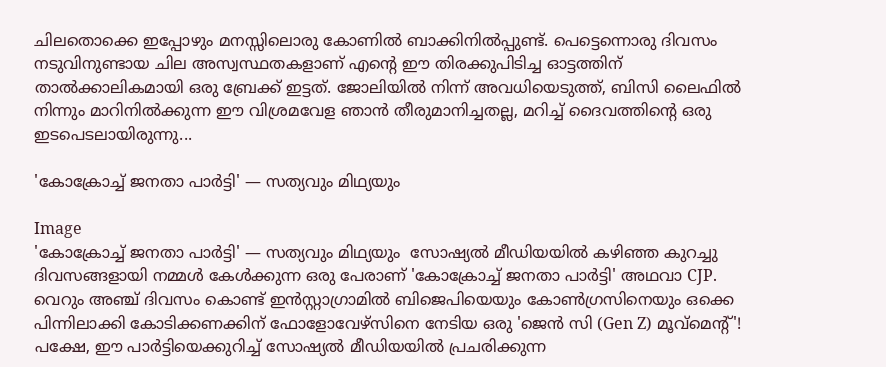ചിലതൊക്കെ ഇപ്പോഴും മനസ്സിലൊരു കോണിൽ ബാക്കിനിൽപ്പുണ്ട്. പെട്ടെന്നൊരു ദിവസം നടുവിനുണ്ടായ ചില അസ്വസ്ഥതകളാണ് എൻ്റെ ഈ തിരക്കുപിടിച്ച ഓട്ടത്തിന് താൽക്കാലികമായി ഒരു ബ്രേക്ക് ഇട്ടത്. ജോലിയിൽ നിന്ന് അവധിയെടുത്ത്, ബിസി ലൈഫിൽ നിന്നും മാറിനിൽക്കുന്ന ഈ വിശ്രമവേള ഞാൻ തീരുമാനിച്ചതല്ല, മറിച്ച് ദൈവത്തിൻ്റെ ഒരു ഇടപെടലായിരുന്നു...

'കോക്രോച്ച് ജനതാ പാർട്ടി' — സത്യവും മിഥ്യയും

Image
'കോക്രോച്ച് ജനതാ പാർട്ടി' — സത്യവും മിഥ്യയും  സോഷ്യൽ മീഡിയയിൽ കഴിഞ്ഞ കുറച്ചു ദിവസങ്ങളായി നമ്മൾ കേൾക്കുന്ന ഒരു പേരാണ് 'കോക്രോച്ച് ജനതാ പാർട്ടി' അഥവാ CJP. വെറും അഞ്ച് ദിവസം കൊണ്ട് ഇൻസ്റ്റാഗ്രാമിൽ ബിജെപിയെയും കോൺഗ്രസിനെയും ഒക്കെ പിന്നിലാക്കി കോടിക്കണക്കിന് ഫോളോവേഴ്‌സിനെ നേടിയ ഒരു 'ജെൻ സി (Gen Z) മൂവ്മെന്റ്'! പക്ഷേ, ഈ പാർട്ടിയെക്കുറിച്ച് സോഷ്യൽ മീഡിയയിൽ പ്രചരിക്കുന്ന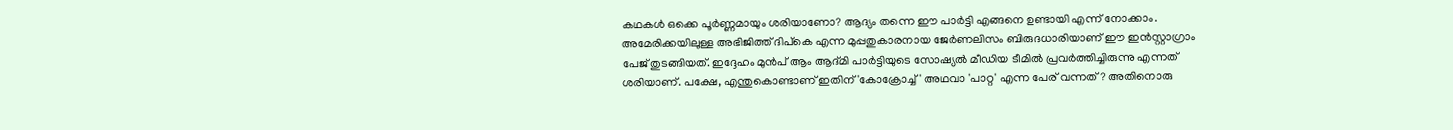കഥകൾ ഒക്കെ പൂർണ്ണമായും ശരിയാണോ? ആദ്യം തന്നെ ഈ പാർട്ടി എങ്ങനെ ഉണ്ടായി എന്ന് നോക്കാം. അമേരിക്കയിലുള്ള അഭിജിത്ത് ദിപ്‌കെ എന്ന മുപ്പതുകാരനായ ജേർണലിസം ബിരുദധാരിയാണ് ഈ ഇൻസ്റ്റാഗ്രാം പേജ് തുടങ്ങിയത്. ഇദ്ദേഹം മുൻപ് ആം ആദ്മി പാർട്ടിയുടെ സോഷ്യൽ മീഡിയ ടീമിൽ പ്രവർത്തിച്ചിരുന്നു എന്നത് ശരിയാണ്. പക്ഷേ, എന്തുകൊണ്ടാണ് ഇതിന് 'കോക്രോച്ച്' അഥവാ 'പാറ്റ' എന്ന പേര് വന്നത്? അതിനൊരു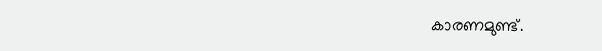കാരണമുണ്ട്.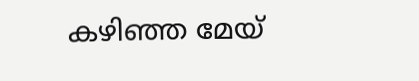കഴിഞ്ഞ മേയ്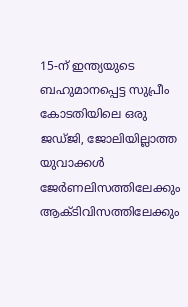15-ന് ഇന്ത്യയുടെ ബഹുമാനപ്പെട്ട സുപ്രീം കോടതിയിലെ ഒരു ജഡ്ജി, ജോലിയില്ലാത്ത യുവാക്കൾ ജേർണലിസത്തിലേക്കും ആക്ടിവിസത്തിലേക്കും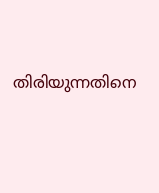തിരിയുന്നതിനെ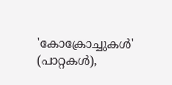'കോക്രോച്ചുകൾ' (പാറ്റകൾ),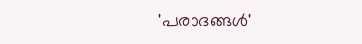'പരാദങ്ങൾ'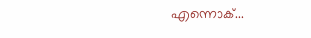എന്നൊക്...